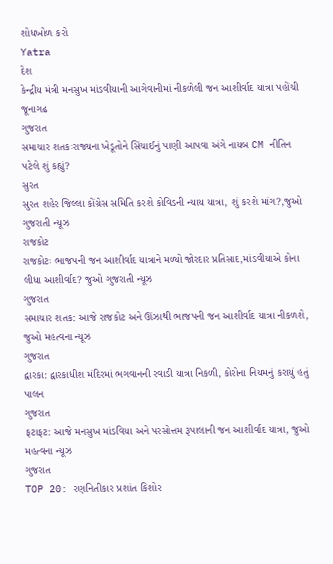શોધખોળ કરો
Yatra
દેશ
કેન્દ્રીય મંત્રી મનસુખ માંડવીયાની આગેવાનીમાં નીકળેલી જન આશીર્વાદ યાત્રા પહોંચી જૂનાગઢ
ગુજરાત
સમાચાર શતકઃરાજ્યના ખેડૂતોને સિંચાઈનું પાણી આપવા અંગે નાયબ CM નીતિન પટેલે શું કહ્યું?
સુરત
સુરત શહેર જિલ્લા કોંગ્રેસ સમિતિ કરશે કોવિડની ન્યાય યાત્રા, શું કરશે માંગ?,જુઓ ગુજરાતી ન્યૂઝ
રાજકોટ
રાજકોટઃ ભાજપની જન આશીર્વાદ યાત્રાને મળ્યો જોરદાર પ્રતિસાદ,માંડવીયાએ કોના લીધા આશીર્વાદ? જુઓ ગુજરાતી ન્યૂઝ
ગુજરાત
સમાચાર શતક: આજે રાજકોટ અને ઊંઝાથી ભાજપની જન આશીર્વાદ યાત્રા નીકળશે, જુઓ મહત્વના ન્યૂઝ
ગુજરાત
દ્વારકા: દ્વારકાધીશ મંદિરમાં ભગવાનની રવાડી યાત્રા નિકળી, કોરોના નિયમનું કરાયું હતું પાલન
ગુજરાત
ફટાફટ: આજે મનસુખ માંડવિયા અને પરસોત્તમ રૂપાલાની જન આશીર્વાદ યાત્રા, જુઓ મહત્વના ન્યૂઝ
ગુજરાત
TOP 20: રણનિતીકાર પ્રશાંત કિશોર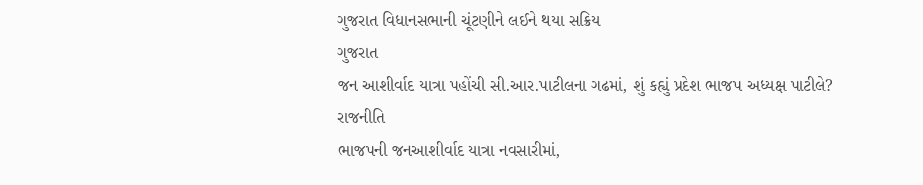ગુજરાત વિધાનસભાની ચૂંટણીને લઈને થયા સક્રિય
ગુજરાત
જન આશીર્વાદ યાત્રા પહોંચી સી.આર.પાટીલના ગઢમાં, શું કહ્યું પ્રદેશ ભાજપ અધ્યક્ષ પાટીલે?
રાજનીતિ
ભાજપની જનઆશીર્વાદ યાત્રા નવસારીમાં,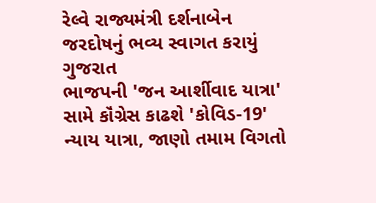રેલ્વે રાજ્યમંત્રી દર્શનાબેન જરદોષનું ભવ્ય સ્વાગત કરાયું
ગુજરાત
ભાજપની 'જન આર્શીવાદ યાત્રા' સામે કૉંગ્રેસ કાઢશે 'કોવિડ-19' ન્યાય યાત્રા, જાણો તમામ વિગતો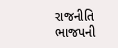રાજનીતિ
ભાજપની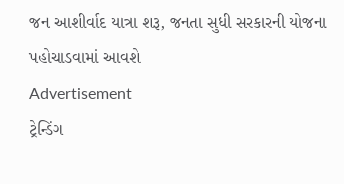જન આશીર્વાદ યાત્રા શરૂ, જનતા સુધી સરકારની યોજના પહોચાડવામાં આવશે
Advertisement
ટ્રેન્ડિંગ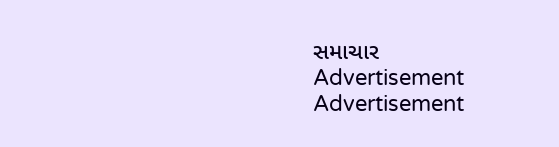સમાચાર
Advertisement
Advertisement